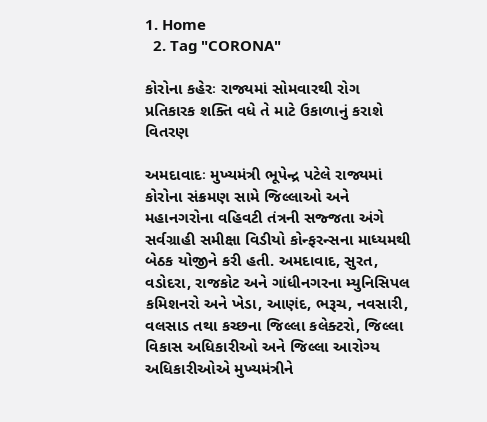1. Home
  2. Tag "CORONA"

કોરોના કહેરઃ રાજ્યમાં સોમવારથી રોગ પ્રતિકારક શક્તિ વધે તે માટે ઉકાળાનું કરાશે વિતરણ

અમદાવાદઃ મુખ્યમંત્રી ભૂપેન્દ્ર પટેલે રાજ્યમાં કોરોના સંક્રમણ સામે જિલ્લાઓ અને મહાનગરોના વહિવટી તંત્રની સજ્જતા અંગે સર્વગ્રાહી સમીક્ષા વિડીયો કોન્ફરન્સના માધ્યમથી બેઠક યોજીને કરી હતી. અમદાવાદ, સુરત, વડોદરા, રાજકોટ અને ગાંધીનગરના મ્યુનિસિપલ કમિશનરો અને ખેડા, આણંદ, ભરૂચ, નવસારી, વલસાડ તથા કચ્છના જિલ્લા કલેક્ટરો, જિલ્લા વિકાસ અધિકારીઓ અને જિલ્લા આરોગ્ય અધિકારીઓએ મુખ્યમંત્રીને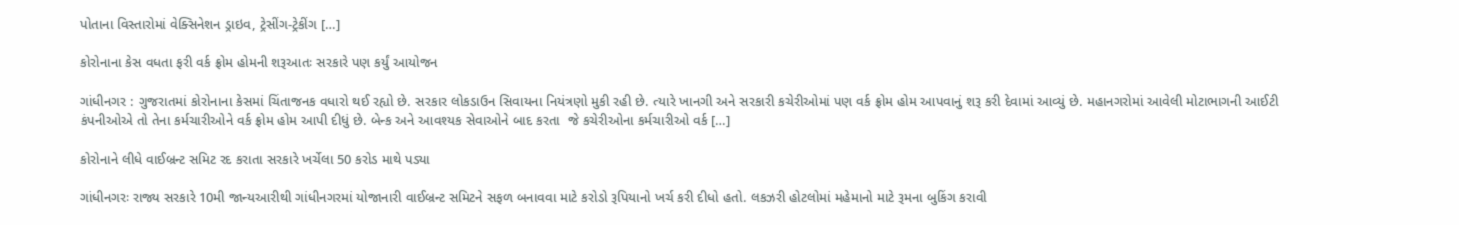પોતાના વિસ્તારોમાં વેક્સિનેશન ડ્રાઇવ, ટ્રેસીંગ-ટ્રેકીંગ […]

કોરોનાના કેસ વધતા ફરી વર્ક ફ્રોમ હોમની શરૂઆતઃ સરકારે પણ કર્યું આયોજન

ગાંધીનગર : ગુજરાતમાં કોરોનાના કેસમાં ચિંતાજનક વધારો થઈ રહ્યો છે. સરકાર લોકડાઉન સિવાયના નિયંત્રણો મુકી રહી છે. ત્યારે ખાનગી અને સરકારી કચેરીઓમાં પણ વર્ક ફ્રોમ હોમ આપવાનું શરૂ કરી દેવામાં આવ્યું છે. મહાનગરોમાં આવેલી મોટાભાગની આઈટી કંપનીઓએ તો તેના કર્મચારીઓને વર્ક ફ્રોમ હોમ આપી દીધું છે. બેન્ક અને આવશ્યક સેવાઓને બાદ કરતા  જે કચેરીઓના કર્મચારીઓ વર્ક […]

કોરોનાને લીધે વાઈબ્રન્ટ સમિટ રદ કરાતા સરકારે ખર્ચેલા 50 કરોડ માથે પડ્યા

ગાંધીનગરઃ રાજ્ય સરકારે 10મી જાન્યઆરીથી ગાંધીનગરમાં યોજાનારી વાઈબ્રન્ટ સમિટને સફળ બનાવવા માટે કરોડો રૂપિયાનો ખર્ચ કરી દીધો હતો. લકઝરી હોટલોમાં મહેમાનો માટે રૂમના બુકિંગ કરાવી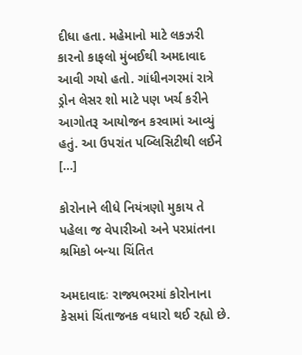દીધા હતા. મહેમાનો માટે લકઝરી કારનો કાફલો મુંબઈથી અમદાવાદ આવી ગયો હતો. ગાંધીનગરમાં રાત્રે ડ્રોન લેસર શો માટે પણ ખર્ચ કરીને આગોતરૂ આયોજન કરવામાં આવ્યું હતું. આ ઉપરાંત પબ્લિસિટીથી લઈને […]

કોરોનાને લીધે નિયંત્રણો મુકાય તે પહેલા જ વેપારીઓ અને પરપ્રાંતના શ્રમિકો બન્યા ચિંતિત

અમદાવાદઃ રાજ્યભરમાં કોરોનાના કેસમાં ચિંતાજનક વધારો થઈ રહ્યો છે.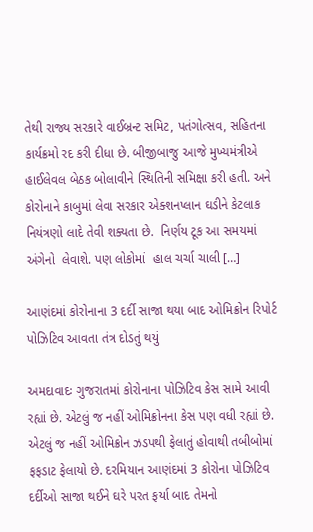તેથી રાજ્ય સરકારે વાઈબ્રન્ટ સમિટ, પતંગોત્સવ, સહિતના કાર્યક્રમો રદ કરી દીધા છે. બીજીબાજુ આજે મુખ્યમંત્રીએ હાઈલેવલ બેઠક બોલાવીને સ્થિતિની સમિક્ષા કરી હતી. અને કોરોનાને કાબુમાં લેવા સરકાર એક્શનપ્લાન ઘડીને કેટલાક નિયંત્રણો લાદે તેવી શક્યતા છે.  નિર્ણય ટૂક આ સમયમાં અંગેનો  લેવાશે. પણ લોકોમાં  હાલ ચર્ચા ચાલી […]

આણંદમાં કોરોનાના 3 દર્દી સાજા થયા બાદ ઓમિક્રોન રિપોર્ટ પોઝિટિવ આવતા તંત્ર દોડતું થયું

અમદાવાદઃ ગુજરાતમાં કોરોનાના પોઝિટિવ કેસ સામે આવી રહ્યાં છે. એટલું જ નહીં ઓમિક્રોનના કેસ પણ વધી રહ્યાં છે. એટલું જ નહીં ઓમિક્રોન ઝડપથી ફેલાતું હોવાથી તબીબોમાં ફફડાટ ફેલાયો છે. દરમિયાન આણંદમાં 3 કોરોના પોઝિટિવ દર્દીઓ સાજા થઈને ઘરે પરત ફર્યા બાદ તેમનો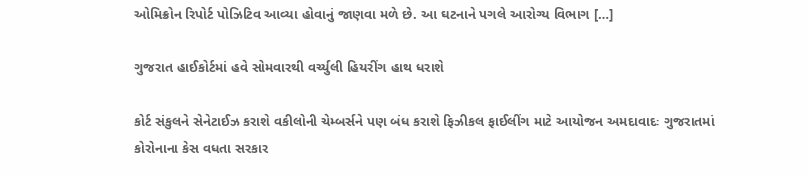ઓમિક્રોન રિપોર્ટ પોઝિટિવ આવ્યા હોવાનું જાણવા મળે છે. આ ઘટનાને પગલે આરોગ્ય વિભાગ […]

ગુજરાત હાઈકોર્ટમાં હવે સોમવારથી વર્ચ્યુલી હિયરીંગ હાથ ધરાશે

કોર્ટ સંકુલને સેનેટાઈઝ કરાશે વકીલોની ચેમ્બર્સને પણ બંધ કરાશે ફિઝીકલ ફાઈલીંગ માટે આયોજન અમદાવાદઃ ગુજરાતમાં કોરોનાના કેસ વધતા સરકાર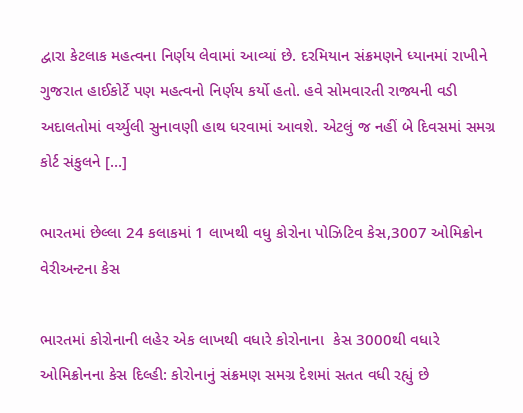દ્વારા કેટલાક મહત્વના નિર્ણય લેવામાં આવ્યાં છે. દરમિયાન સંક્રમણને ધ્યાનમાં રાખીને ગુજરાત હાઈકોર્ટે પણ મહત્વનો નિર્ણય કર્યો હતો. હવે સોમવારતી રાજ્યની વડી અદાલતોમાં વર્ચ્યુલી સુનાવણી હાથ ધરવામાં આવશે. એટલું જ નહીં બે દિવસમાં સમગ્ર કોર્ટ સંકુલને […]

ભારતમાં છેલ્લા 24 કલાકમાં 1 લાખથી વધુ કોરોના પોઝિટિવ કેસ,3007 ઓમિક્રોન વેરીઅન્ટના કેસ

ભારતમાં કોરોનાની લહેર એક લાખથી વધારે કોરોનાના  કેસ 3000થી વધારે ઓમિક્રોનના કેસ દિલ્હી: કોરોનાનું સંક્રમણ સમગ્ર દેશમાં સતત વધી રહ્યું છે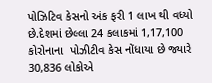પોઝિટિવ કેસનો અંક ફરી 1 લાખ થી વધ્યો છે.દેશમાં છેલ્લા 24 કલાકમાં 1,17,100 કોરોનાના  પોઝીટીવ કેસ નોંધાયા છે જ્યારે  30,836 લોકોએ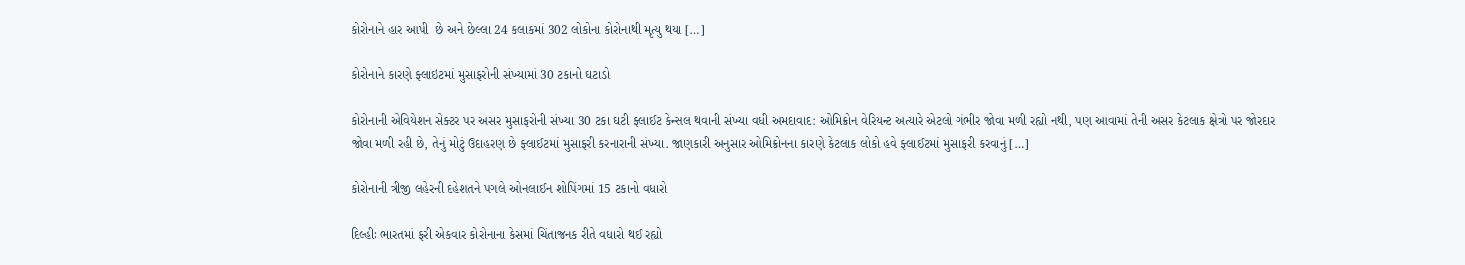કોરોનાને હાર આપી  છે અને છેલ્લા 24 કલાકમાં 302 લોકોના કોરોનાથી મૃત્યુ થયા […]

કોરોનાને કારણે ફ્લાઇટમાં મુસાફરોની સંખ્યામાં 30 ટકાનો ઘટાડો

કોરોનાની એવિયેશન સેક્ટર પર અસર મુસાફરોની સંખ્યા 30 ટકા ઘટી ફ્લાઈટ કેન્સલ થવાની સંખ્યા વધી અમદાવાદ: ઓમિક્રોન વેરિયન્ટ અત્યારે એટલો ગંભીર જોવા મળી રહ્યો નથી, પણ આવામાં તેની અસર કેટલાક ક્ષેત્રો પર જોરદાર જોવા મળી રહી છે, તેનું મોટું ઉદાહરણ છે ફ્લાઈટમાં મુસાફરી કરનારાની સંખ્યા. જાણકારી અનુસાર ઓમિક્રોનના કારણે કેટલાક લોકો હવે ફ્લાઈટમાં મુસાફરી કરવાનું […]

કોરોનાની ત્રીજી લહેરની દહેશતને પગલે ઓનલાઈન શોપિંગમાં 15 ટકાનો વધારો

દિલ્હીઃ ભારતમાં ફરી એકવાર કોરોનાના કેસમાં ચિંતાજનક રીતે વધારો થઈ રહ્યો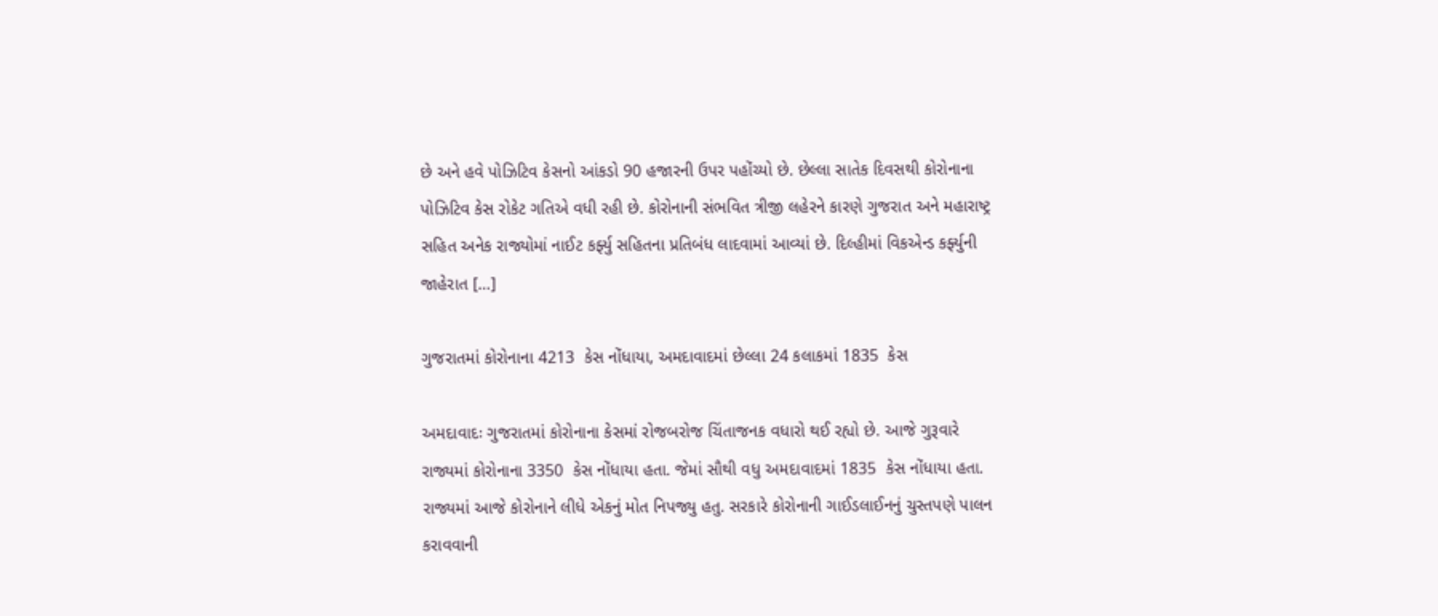છે અને હવે પોઝિટિવ કેસનો આંકડો 90 હજારની ઉપર પહોંચ્યો છે. છેલ્લા સાતેક દિવસથી કોરોનાના પોઝિટિવ કેસ રોકેટ ગતિએ વધી રહી છે. કોરોનાની સંભવિત ત્રીજી લહેરને કારણે ગુજરાત અને મહારાષ્ટ્ર સહિત અનેક રાજ્યોમાં નાઈટ કર્ફ્યુ સહિતના પ્રતિબંધ લાદવામાં આવ્યાં છે. દિલ્હીમાં વિકએન્ડ કર્ફ્યુની જાહેરાત […]

ગુજરાતમાં કોરોનાના 4213  કેસ નોંધાયા, અમદાવાદમાં છેલ્લા 24 કલાકમાં 1835  કેસ

અમદાવાદઃ ગુજરાતમાં કોરોનાના કેસમાં રોજબરોજ ચિંતાજનક વધારો થઈ રહ્યો છે. આજે ગુરૂવારે રાજ્યમાં કોરોનાના 3350  કેસ નોંધાયા હતા. જેમાં સૌથી વધુ અમદાવાદમાં 1835  કેસ નોંધાયા હતા. રાજ્યમાં આજે કોરોનાને લીધે એકનું મોત નિપજ્યુ હતુ. સરકારે કોરોનાની ગાઈડલાઈનનું ચુસ્તપણે પાલન કરાવવાની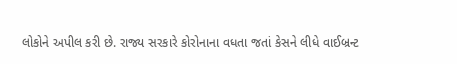લોકોને અપીલ કરી છે. રાજ્ય સરકારે કોરોનાના વધતા જતાં કેસને લીધે વાઈબ્રન્ટ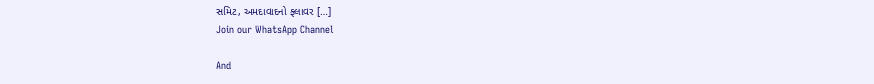સમિટ, અમદાવાદનો ફ્લાવર […]
Join our WhatsApp Channel

And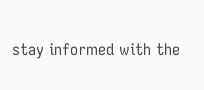stay informed with the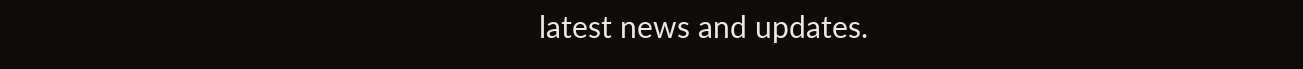latest news and updates.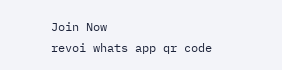Join Now
revoi whats app qr code